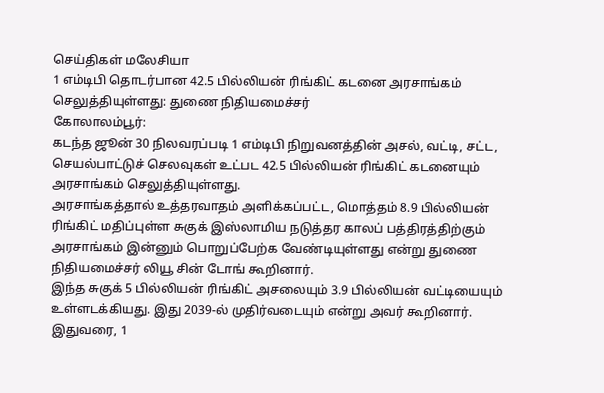செய்திகள் மலேசியா
1 எம்டிபி தொடர்பான 42.5 பில்லியன் ரிங்கிட் கடனை அரசாங்கம் செலுத்தியுள்ளது: துணை நிதியமைச்சர்
கோலாலம்பூர்:
கடந்த ஜூன் 30 நிலவரப்படி 1 எம்டிபி நிறுவனத்தின் அசல், வட்டி, சட்ட, செயல்பாட்டுச் செலவுகள் உட்பட 42.5 பில்லியன் ரிங்கிட் கடனையும் அரசாங்கம் செலுத்தியுள்ளது.
அரசாங்கத்தால் உத்தரவாதம் அளிக்கப்பட்ட, மொத்தம் 8.9 பில்லியன் ரிங்கிட் மதிப்புள்ள சுகுக் இஸ்லாமிய நடுத்தர காலப் பத்திரத்திற்கும் அரசாங்கம் இன்னும் பொறுப்பேற்க வேண்டியுள்ளது என்று துணை நிதியமைச்சர் லியூ சின் டோங் கூறினார்.
இந்த சுகுக் 5 பில்லியன் ரிங்கிட் அசலையும் 3.9 பில்லியன் வட்டியையும் உள்ளடக்கியது. இது 2039-ல் முதிர்வடையும் என்று அவர் கூறினார்.
இதுவரை, 1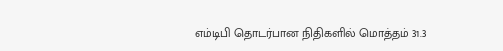எம்டிபி தொடர்பான நிதிகளில் மொத்தம் 31.3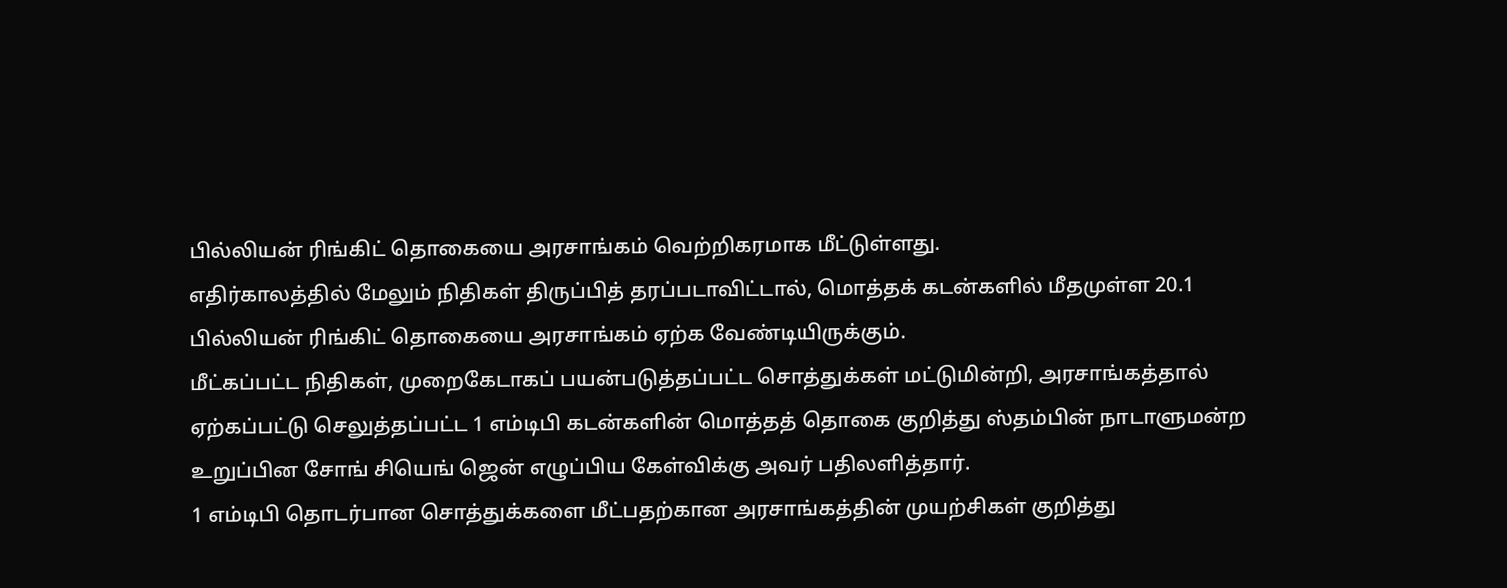பில்லியன் ரிங்கிட் தொகையை அரசாங்கம் வெற்றிகரமாக மீட்டுள்ளது.
எதிர்காலத்தில் மேலும் நிதிகள் திருப்பித் தரப்படாவிட்டால், மொத்தக் கடன்களில் மீதமுள்ள 20.1 பில்லியன் ரிங்கிட் தொகையை அரசாங்கம் ஏற்க வேண்டியிருக்கும்.
மீட்கப்பட்ட நிதிகள், முறைகேடாகப் பயன்படுத்தப்பட்ட சொத்துக்கள் மட்டுமின்றி, அரசாங்கத்தால் ஏற்கப்பட்டு செலுத்தப்பட்ட 1 எம்டிபி கடன்களின் மொத்தத் தொகை குறித்து ஸ்தம்பின் நாடாளுமன்ற உறுப்பின சோங் சியெங் ஜென் எழுப்பிய கேள்விக்கு அவர் பதிலளித்தார்.
1 எம்டிபி தொடர்பான சொத்துக்களை மீட்பதற்கான அரசாங்கத்தின் முயற்சிகள் குறித்து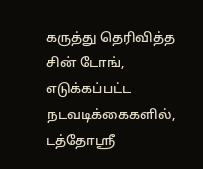கருத்து தெரிவித்த சின் டோங், எடுக்கப்பட்ட நடவடிக்கைகளில்,
டத்தோஶ்ரீ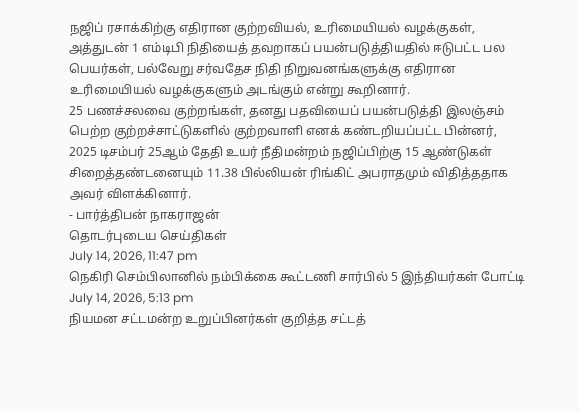நஜிப் ரசாக்கிற்கு எதிரான குற்றவியல், உரிமையியல் வழக்குகள், அத்துடன் 1 எம்டிபி நிதியைத் தவறாகப் பயன்படுத்தியதில் ஈடுபட்ட பல பெயர்கள், பல்வேறு சர்வதேச நிதி நிறுவனங்களுக்கு எதிரான உரிமையியல் வழக்குகளும் அடங்கும் என்று கூறினார்.
25 பணச்சலவை குற்றங்கள், தனது பதவியைப் பயன்படுத்தி இலஞ்சம் பெற்ற குற்றச்சாட்டுகளில் குற்றவாளி எனக் கண்டறியப்பட்ட பின்னர், 2025 டிசம்பர் 25ஆம் தேதி உயர் நீதிமன்றம் நஜிப்பிற்கு 15 ஆண்டுகள் சிறைத்தண்டனையும் 11.38 பில்லியன் ரிங்கிட் அபராதமும் விதித்ததாக அவர் விளக்கினார்.
- பார்த்திபன் நாகராஜன்
தொடர்புடைய செய்திகள்
July 14, 2026, 11:47 pm
நெகிரி செம்பிலானில் நம்பிக்கை கூட்டணி சார்பில் 5 இந்தியர்கள் போட்டி
July 14, 2026, 5:13 pm
நியமன சட்டமன்ற உறுப்பினர்கள் குறித்த சட்டத்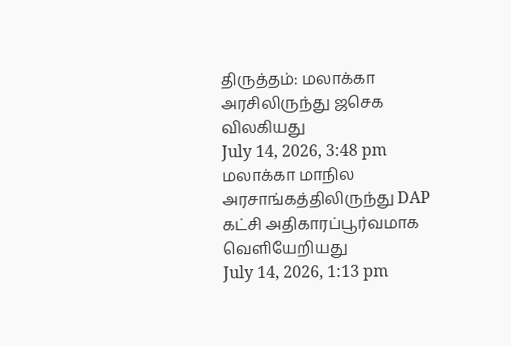திருத்தம்: மலாக்கா அரசிலிருந்து ஜசெக விலகியது
July 14, 2026, 3:48 pm
மலாக்கா மாநில அரசாங்கத்திலிருந்து DAP கட்சி அதிகாரப்பூர்வமாக வெளியேறியது
July 14, 2026, 1:13 pm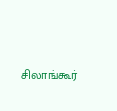சிலாங்கூர்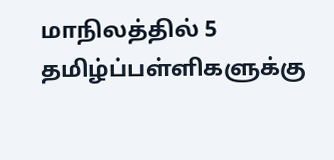மாநிலத்தில் 5 தமிழ்ப்பள்ளிகளுக்கு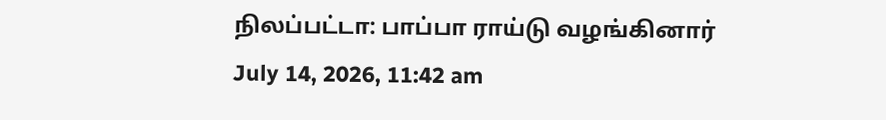நிலப்பட்டா: பாப்பா ராய்டு வழங்கினார்
July 14, 2026, 11:42 am